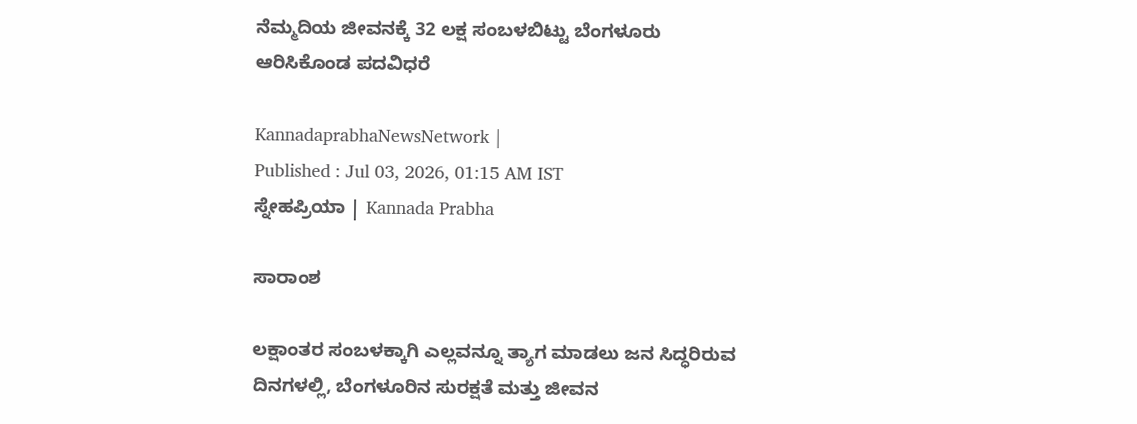ನೆಮ್ಮದಿಯ ಜೀವನಕ್ಕೆ 32 ಲಕ್ಷ ಸಂಬಳಬಿಟ್ಟು ಬೆಂಗಳೂರು ಆರಿಸಿಕೊಂಡ ಪದವಿಧರೆ

KannadaprabhaNewsNetwork |
Published : Jul 03, 2026, 01:15 AM IST
ಸ್ನೇಹಪ್ರಿಯಾ | Kannada Prabha

ಸಾರಾಂಶ

ಲಕ್ಷಾಂತರ ಸಂಬಳಕ್ಕಾಗಿ ಎಲ್ಲವನ್ನೂ ತ್ಯಾಗ ಮಾಡಲು ಜನ ಸಿದ್ಧರಿರುವ ದಿನಗಳಲ್ಲಿ, ಬೆಂಗಳೂರಿನ ಸುರಕ್ಷತೆ ಮತ್ತು ಜೀವನ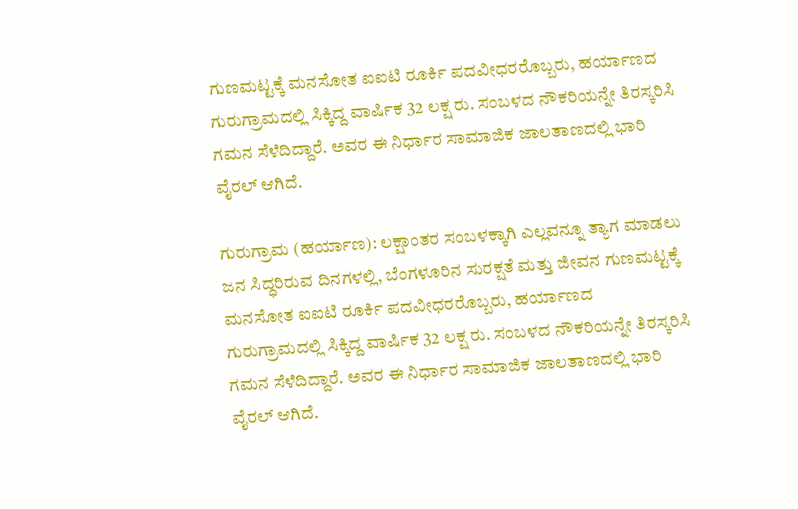ಗುಣಮಟ್ಟಕ್ಕೆ ಮನಸೋತ ಐಐಟಿ ರೂರ್ಕಿ ಪದವೀಧರರೊಬ್ಬರು, ಹರ್ಯಾಣದ ಗುರುಗ್ರಾಮದಲ್ಲಿ ಸಿಕ್ಕಿದ್ದ ವಾರ್ಷಿಕ 32 ಲಕ್ಷ ರು. ಸಂಬಳದ ನೌಕರಿಯನ್ನೇ ತಿರಸ್ಕರಿಸಿ ಗಮನ ಸೆಳೆದಿದ್ದಾರೆ. ಅವರ ಈ ನಿರ್ಧಾರ ಸಾಮಾಜಿಕ ಜಾಲತಾಣದಲ್ಲಿ ಭಾರಿ ವೈರಲ್ ಆಗಿದೆ.

ಗುರುಗ್ರಾಮ (ಹರ್ಯಾಣ): ಲಕ್ಷಾಂತರ ಸಂಬಳಕ್ಕಾಗಿ ಎಲ್ಲವನ್ನೂ ತ್ಯಾಗ ಮಾಡಲು ಜನ ಸಿದ್ಧರಿರುವ ದಿನಗಳಲ್ಲಿ, ಬೆಂಗಳೂರಿನ ಸುರಕ್ಷತೆ ಮತ್ತು ಜೀವನ ಗುಣಮಟ್ಟಕ್ಕೆ ಮನಸೋತ ಐಐಟಿ ರೂರ್ಕಿ ಪದವೀಧರರೊಬ್ಬರು, ಹರ್ಯಾಣದ ಗುರುಗ್ರಾಮದಲ್ಲಿ ಸಿಕ್ಕಿದ್ದ ವಾರ್ಷಿಕ 32 ಲಕ್ಷ ರು. ಸಂಬಳದ ನೌಕರಿಯನ್ನೇ ತಿರಸ್ಕರಿಸಿ ಗಮನ ಸೆಳೆದಿದ್ದಾರೆ. ಅವರ ಈ ನಿರ್ಧಾರ ಸಾಮಾಜಿಕ ಜಾಲತಾಣದಲ್ಲಿ ಭಾರಿ ವೈರಲ್ ಆಗಿದೆ.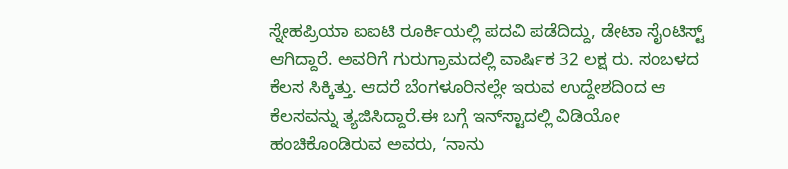ಸ್ನೇಹಪ್ರಿಯಾ ಐಐಟಿ ರೂರ್ಕಿಯಲ್ಲಿ ಪದವಿ ಪಡೆದಿದ್ದು, ಡೇಟಾ ಸೈಂಟಿಸ್ಟ್‌ ಆಗಿದ್ದಾರೆ. ಅವರಿಗೆ ಗುರುಗ್ರಾಮದಲ್ಲಿ ವಾರ್ಷಿಕ 32 ಲಕ್ಷ ರು. ಸಂಬಳದ ಕೆಲಸ ಸಿಕ್ಕಿತ್ತು. ಆದರೆ ಬೆಂಗಳೂರಿನಲ್ಲೇ ಇರುವ ಉದ್ದೇಶದಿಂದ ಆ ಕೆಲಸವನ್ನು ತ್ಯಜಿಸಿದ್ದಾರೆ.ಈ ಬಗ್ಗೆ ಇನ್‌ಸ್ಟಾದಲ್ಲಿ ವಿಡಿಯೋ ಹಂಚಿಕೊಂಡಿರುವ ಅವರು, ‘ನಾನು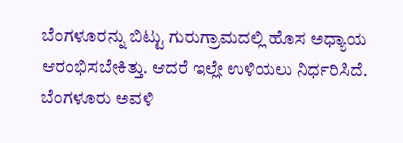ಬೆಂಗಳೂರನ್ನು ಬಿಟ್ಟು ಗುರುಗ್ರಾಮದಲ್ಲಿ ಹೊಸ ಅಧ್ಯಾಯ ಆರಂಭಿಸಬೇಕಿತ್ತು. ಆದರೆ ಇಲ್ಲೇ ಉಳಿಯಲು ನಿರ್ಧರಿಸಿದೆ. ಬೆಂಗಳೂರು ಅವಳಿ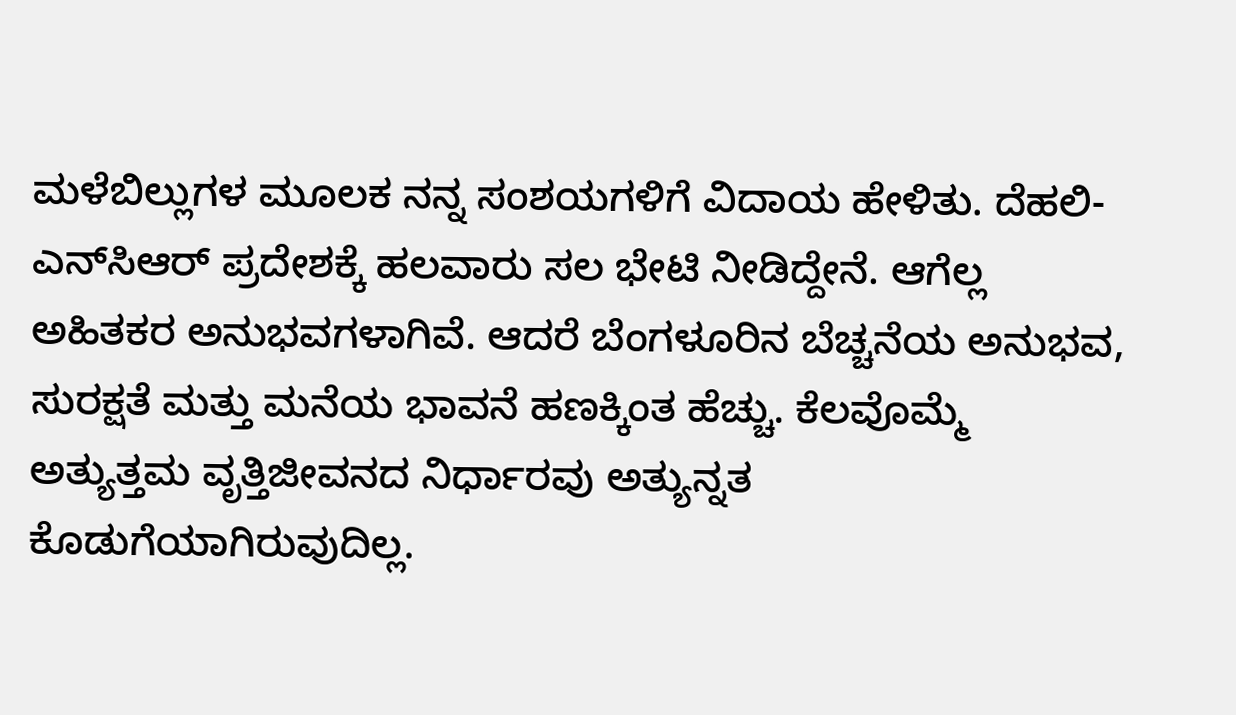ಮಳೆಬಿಲ್ಲುಗಳ ಮೂಲಕ ನನ್ನ ಸಂಶಯಗಳಿಗೆ ವಿದಾಯ ಹೇಳಿತು. ದೆಹಲಿ-ಎನ್‌ಸಿಆರ್ ಪ್ರದೇಶಕ್ಕೆ ಹಲವಾರು ಸಲ ಭೇಟಿ ನೀಡಿದ್ದೇನೆ. ಆಗೆಲ್ಲ ಅಹಿತಕರ ಅನುಭವಗಳಾಗಿವೆ. ಆದರೆ ಬೆಂಗಳೂರಿನ ಬೆಚ್ಚನೆಯ ಅನುಭವ, ಸುರಕ್ಷತೆ ಮತ್ತು ಮನೆಯ ಭಾವನೆ ಹಣಕ್ಕಿಂತ ಹೆಚ್ಚು. ಕೆಲವೊಮ್ಮೆ ಅತ್ಯುತ್ತಮ ವೃತ್ತಿಜೀವನದ ನಿರ್ಧಾರವು ಅತ್ಯುನ್ನತ ಕೊಡುಗೆಯಾಗಿರುವುದಿಲ್ಲ.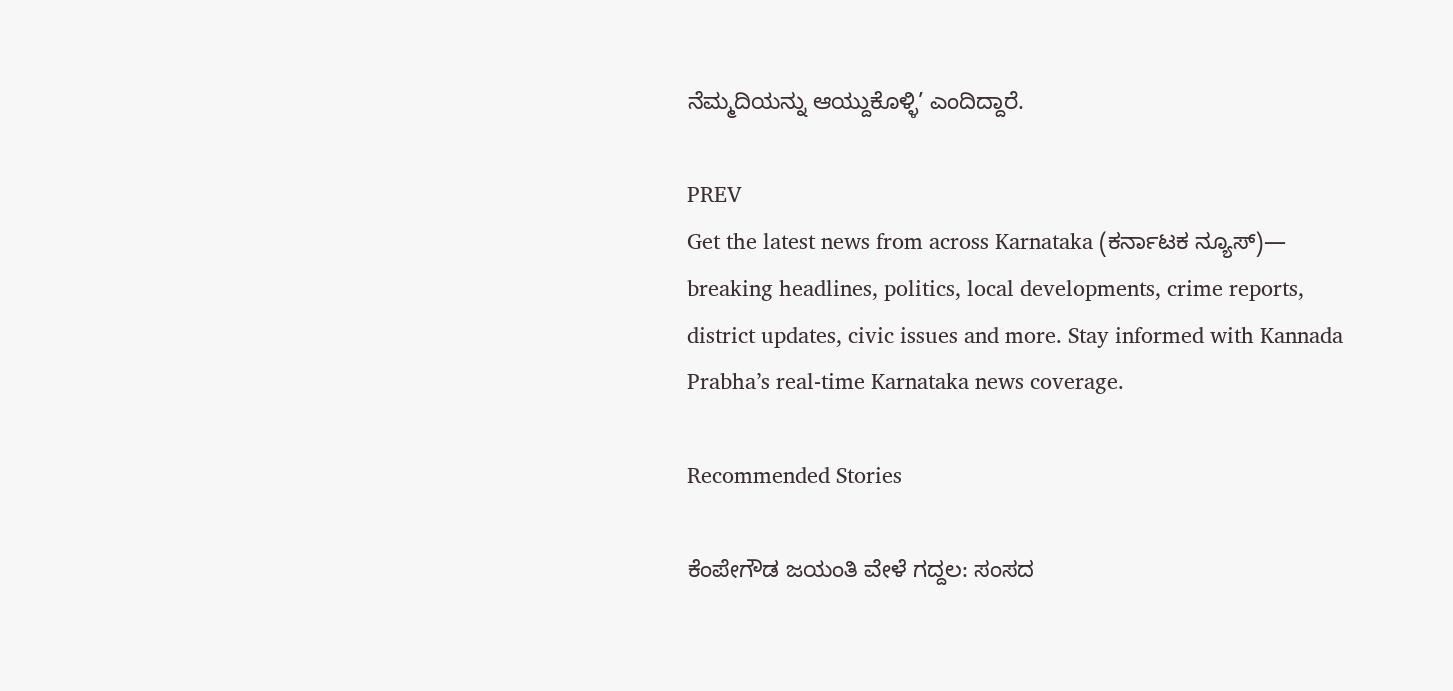ನೆಮ್ಮದಿಯನ್ನು ಆಯ್ದುಕೊಳ್ಳಿ’ ಎಂದಿದ್ದಾರೆ.

PREV
Get the latest news from across Karnataka (ಕರ್ನಾಟಕ ನ್ಯೂಸ್)— breaking headlines, politics, local developments, crime reports, district updates, civic issues and more. Stay informed with Kannada Prabha’s real‑time Karnataka news coverage.

Recommended Stories

ಕೆಂಪೇಗೌಡ ಜಯಂತಿ ವೇಳೆ ಗದ್ದಲ: ಸಂಸದ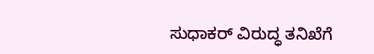ಸುಧಾಕರ್‌ ವಿರುದ್ಧ ತನಿಖೆಗೆ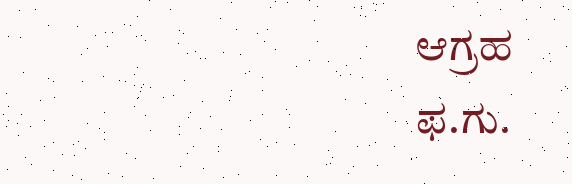ಆಗ್ರಹ
ಫ.ಗು.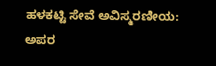ಹಳಕಟ್ಟಿ ಸೇವೆ ಅವಿಸ್ಮರಣೀಯ: ಅಪರ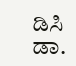ಡಿಸಿ ಡಾ.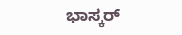ಭಾಸ್ಕರ್